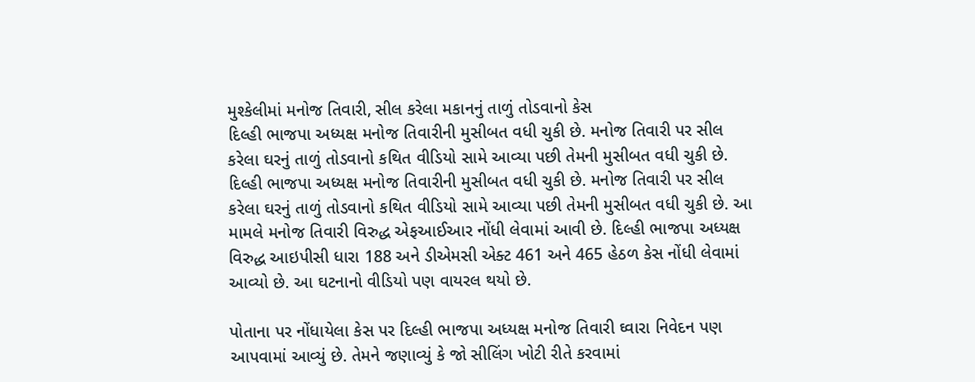મુશ્કેલીમાં મનોજ તિવારી, સીલ કરેલા મકાનનું તાળું તોડવાનો કેસ
દિલ્હી ભાજપા અધ્યક્ષ મનોજ તિવારીની મુસીબત વધી ચુકી છે. મનોજ તિવારી પર સીલ કરેલા ઘરનું તાળું તોડવાનો કથિત વીડિયો સામે આવ્યા પછી તેમની મુસીબત વધી ચુકી છે.
દિલ્હી ભાજપા અધ્યક્ષ મનોજ તિવારીની મુસીબત વધી ચુકી છે. મનોજ તિવારી પર સીલ કરેલા ઘરનું તાળું તોડવાનો કથિત વીડિયો સામે આવ્યા પછી તેમની મુસીબત વધી ચુકી છે. આ મામલે મનોજ તિવારી વિરુદ્ધ એફઆઈઆર નોંધી લેવામાં આવી છે. દિલ્હી ભાજપા અધ્યક્ષ વિરુદ્ધ આઇપીસી ધારા 188 અને ડીએમસી એક્ટ 461 અને 465 હેઠળ કેસ નોંધી લેવામાં આવ્યો છે. આ ઘટનાનો વીડિયો પણ વાયરલ થયો છે.

પોતાના પર નોંધાયેલા કેસ પર દિલ્હી ભાજપા અધ્યક્ષ મનોજ તિવારી ઘ્વારા નિવેદન પણ આપવામાં આવ્યું છે. તેમને જણાવ્યું કે જો સીલિંગ ખોટી રીતે કરવામાં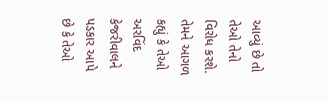આવ્યું છે તો તેઓ તેનો વિરોધ કરશે. તેમને આગળ કહ્યું કે તેઓ અરવિંદ કેજરીવાલને પડકાર આપે છે કે તેઓ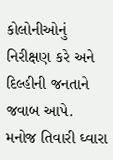કોલોનીઓનું નિરીક્ષણ કરે અને દિલ્હીની જનતાને જવાબ આપે. મનોજ તિવારી ઘ્વારા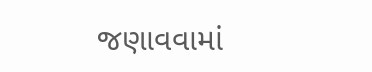જણાવવામાં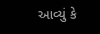આવ્યું કે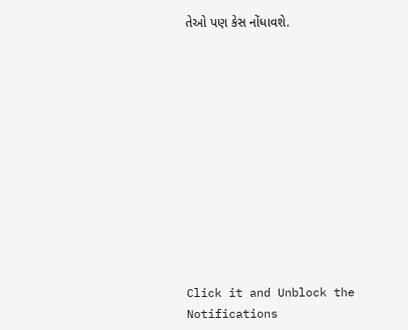તેઓ પણ કેસ નોંધાવશે.












Click it and Unblock the Notifications